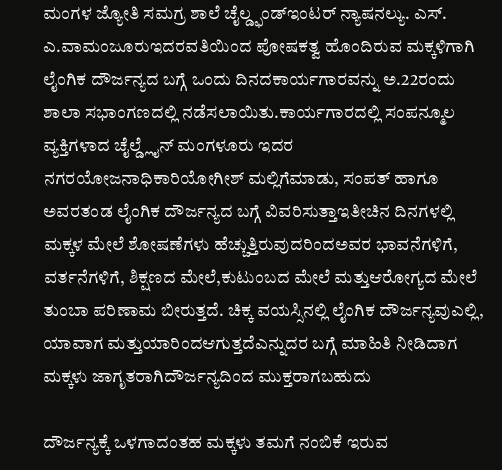ಮಂಗಳ ಜ್ಯೋತಿ ಸಮಗ್ರ ಶಾಲೆ ಚೈಲ್ಡ್ಫಂಡ್ಇಂಟರ್ ನ್ಯಾಷನಲ್ಯು. ಎಸ್. ಎ.ವಾಮಂಜೂರುಇದರವತಿಯಿಂದ ಪೋಷಕತ್ವ ಹೊಂದಿರುವ ಮಕ್ಕಳಿಗಾಗಿ ಲೈಂಗಿಕ ದೌರ್ಜನ್ಯದ ಬಗ್ಗೆ ಒಂದು ದಿನದಕಾರ್ಯಗಾರವನ್ನು ಅ.22ರಂದು ಶಾಲಾ ಸಭಾಂಗಣದಲ್ಲಿ ನಡೆಸಲಾಯಿತು.ಕಾರ್ಯಗಾರದಲ್ಲಿ ಸಂಪನ್ಮೂಲ ವ್ಯಕ್ತಿಗಳಾದ ಚೈಲ್ಡ್ಲೈನ್ ಮಂಗಳೂರು ಇದರ ನಗರಯೋಜನಾಧಿಕಾರಿಯೋಗೀಶ್ ಮಲ್ಲಿಗೆಮಾಡು, ಸಂಪತ್ ಹಾಗೂ ಅವರತಂಡ ಲೈಂಗಿಕ ದೌರ್ಜನ್ಯದ ಬಗ್ಗೆ ವಿವರಿಸುತ್ತಾಇತೀಚಿನ ದಿನಗಳಲ್ಲಿ ಮಕ್ಕಳ ಮೇಲೆ ಶೋಷಣೆಗಳು ಹೆಚ್ಚುತ್ತಿರುವುದರಿಂದಅವರ ಭಾವನೆಗಳಿಗೆ, ವರ್ತನೆಗಳಿಗೆ, ಶಿಕ್ಷಣದ ಮೇಲೆ,ಕುಟುಂಬದ ಮೇಲೆ ಮತ್ತುಆರೋಗ್ಯದ ಮೇಲೆ ತುಂಬಾ ಪರಿಣಾಮ ಬೀರುತ್ತದೆ. ಚಿಕ್ಕ ವಯಸ್ಸಿನಲ್ಲಿ ಲೈಂಗಿಕ ದೌರ್ಜನ್ಯವುಎಲ್ಲಿ, ಯಾವಾಗ ಮತ್ತುಯಾರಿಂದಆಗುತ್ತದೆಎನ್ನುದರ ಬಗ್ಗೆ ಮಾಹಿತಿ ನೀಡಿದಾಗ ಮಕ್ಕಳು ಜಾಗೃತರಾಗಿದೌರ್ಜನ್ಯದಿಂದ ಮುಕ್ತರಾಗಬಹುದು

ದೌರ್ಜನ್ಯಕ್ಕೆ ಒಳಗಾದಂತಹ ಮಕ್ಕಳು ತಮಗೆ ನಂಬಿಕೆ ಇರುವ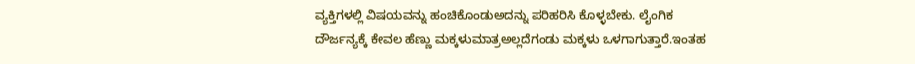ವ್ಯಕ್ತಿಗಳಲ್ಲಿ ವಿಷಯವನ್ನು ಹಂಚಿಕೊಂಡುಅದನ್ನು ಪರಿಹರಿಸಿ ಕೊಳ್ಳಬೇಕು. ಲೈಂಗಿಕ ದೌರ್ಜನ್ಯಕ್ಕೆ ಕೇವಲ ಹೆಣ್ಣು ಮಕ್ಕಳುಮಾತ್ರಅಲ್ಲದೆಗಂಡು ಮಕ್ಕಳು ಒಳಗಾಗುತ್ತಾರೆ.ಇಂತಹ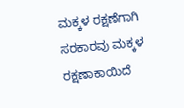ಮಕ್ಕಳ ರಕ್ಷಣೆಗಾಗಿ ಸರಕಾರವು ಮಕ್ಕಳ ರಕ್ಷಣಾಕಾಯಿದೆ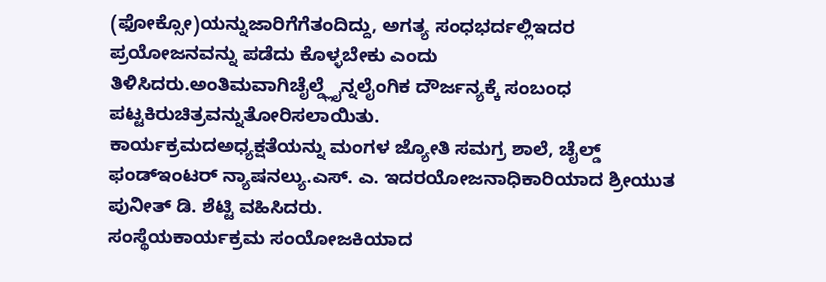(ಫೋಕ್ಸೋ)ಯನ್ನುಜಾರಿಗೆಗೆತಂದಿದ್ದು, ಅಗತ್ಯ ಸಂಧಭರ್ದಲ್ಲಿಇದರ ಪ್ರಯೋಜನವನ್ನು ಪಡೆದು ಕೊಳ್ಳಬೇಕು ಎಂದು ತಿಳಿಸಿದರು.ಅಂತಿಮವಾಗಿಚೈಲ್ಡ್ಲೈನ್ನಲೈಂಗಿಕ ದೌರ್ಜನ್ಯಕ್ಕೆ ಸಂಬಂಧ ಪಟ್ಟಕಿರುಚಿತ್ರವನ್ನುತೋರಿಸಲಾಯಿತು.
ಕಾರ್ಯಕ್ರಮದಅಧ್ಯಕ್ಷತೆಯನ್ನು ಮಂಗಳ ಜ್ಯೋತಿ ಸಮಗ್ರ ಶಾಲೆ, ಚೈಲ್ಡ್ ಫಂಡ್ಇಂಟರ್ ನ್ಯಾಷನಲ್ಯು.ಎಸ್. ಎ. ಇದರಯೋಜನಾಧಿಕಾರಿಯಾದ ಶ್ರೀಯುತ ಪುನೀತ್ ಡಿ. ಶೆಟ್ಟಿ ವಹಿಸಿದರು.
ಸಂಸ್ಥೆಯಕಾರ್ಯಕ್ರಮ ಸಂಯೋಜಕಿಯಾದ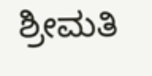ಶ್ರೀಮತಿ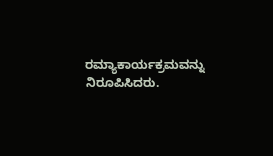ರಮ್ಯಾಕಾರ್ಯಕ್ರಮವನ್ನು ನಿರೂಪಿಸಿದರು.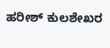ಹರೀಶ್ ಕುಲಶೇಖರ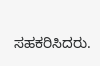ಸಹಕರಿಸಿದರು.